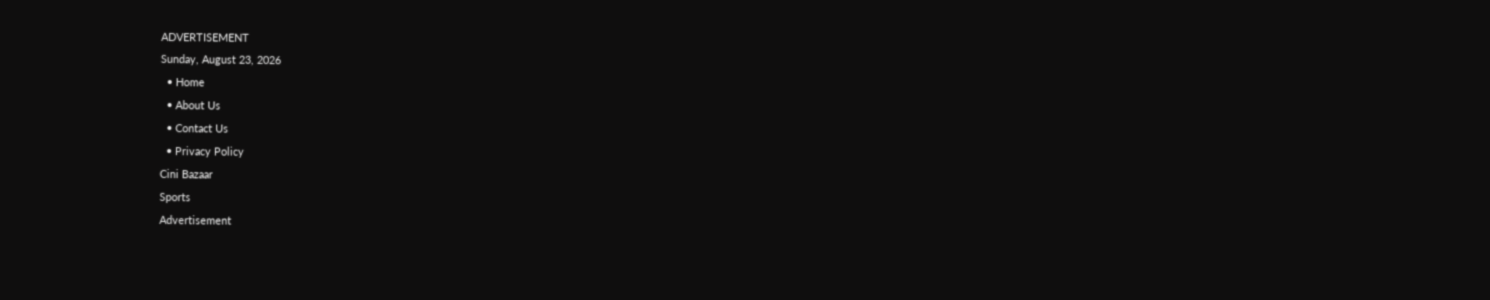ADVERTISEMENT
Sunday, August 23, 2026
  • Home
  • About Us
  • Contact Us
  • Privacy Policy
Cini Bazaar
Sports
Advertisement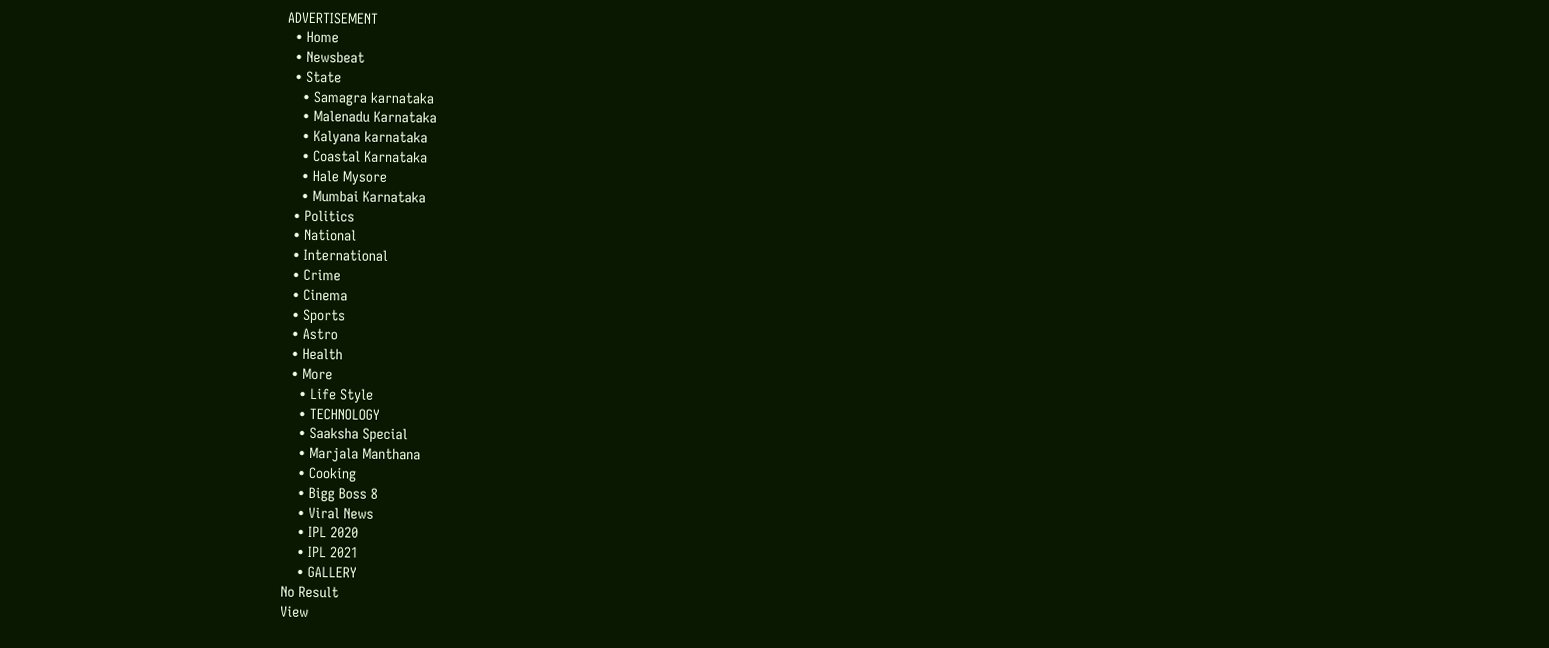ADVERTISEMENT
  • Home
  • Newsbeat
  • State
    • Samagra karnataka
    • Malenadu Karnataka
    • Kalyana karnataka
    • Coastal Karnataka
    • Hale Mysore
    • Mumbai Karnataka
  • Politics
  • National
  • International
  • Crime
  • Cinema
  • Sports
  • Astro
  • Health
  • More
    • Life Style
    • TECHNOLOGY
    • Saaksha Special
    • Marjala Manthana
    • Cooking
    • Bigg Boss 8
    • Viral News
    • IPL 2020
    • IPL 2021
    • GALLERY
No Result
View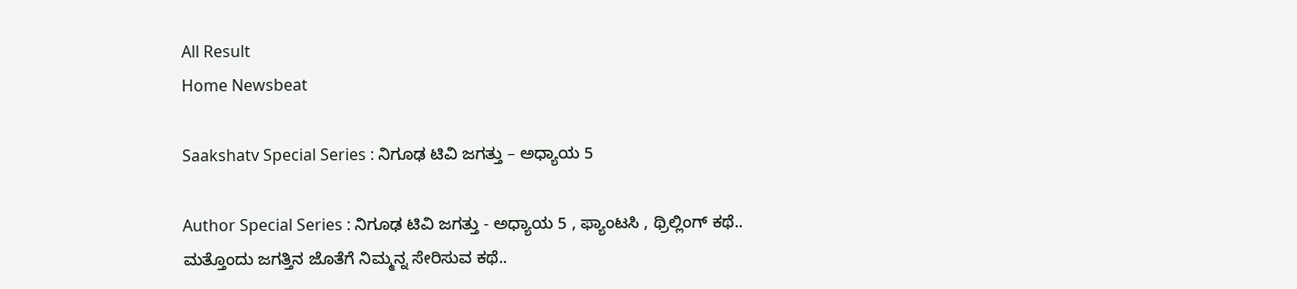All Result
Home Newsbeat

Saakshatv Special Series : ನಿಗೂಢ ಟಿವಿ‌ ಜಗತ್ತು – ಅಧ್ಯಾಯ 5

Author Special Series : ನಿಗೂಢ ಟಿವಿ‌ ಜಗತ್ತು - ಅಧ್ಯಾಯ 5 , ಫ್ಯಾಂಟಸಿ , ಥ್ರಿಲ್ಲಿಂಗ್ ಕಥೆ.. ಮತ್ತೊಂದು ಜಗತ್ತಿನ ಜೊತೆಗೆ ನಿಮ್ಮನ್ನ ಸೇರಿಸುವ ಕಥೆ..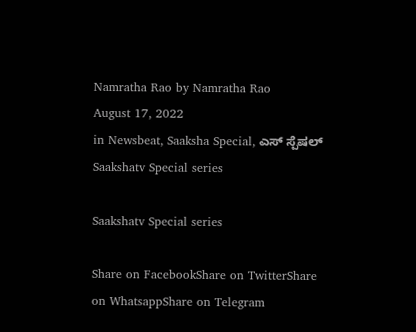Namratha Rao by Namratha Rao
August 17, 2022
in Newsbeat, Saaksha Special, ಎಸ್ ಸ್ಪೆಷಲ್
Saakshatv Special series

Saakshatv Special series

Share on FacebookShare on TwitterShare on WhatsappShare on Telegram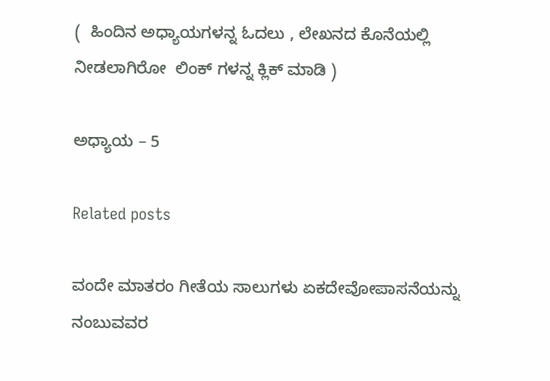(  ಹಿಂದಿನ ಅಧ್ಯಾಯಗಳನ್ನ ಓದಲು , ಲೇಖನದ ಕೊನೆಯಲ್ಲಿ ನೀಡಲಾಗಿರೋ  ಲಿಂಕ್ ಗಳನ್ನ ಕ್ಲಿಕ್ ಮಾಡಿ )

ಅಧ್ಯಾಯ – 5

Related posts

ವಂದೇ ಮಾತರಂ ಗೀತೆಯ ಸಾಲುಗಳು ಏಕದೇವೋಪಾಸನೆಯನ್ನು ನಂಬುವವರ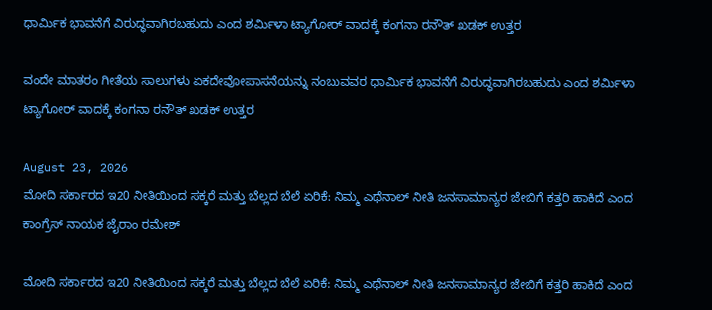ಧಾರ್ಮಿಕ ಭಾವನೆಗೆ ವಿರುದ್ಧವಾಗಿರಬಹುದು ಎಂದ ಶರ್ಮಿಳಾ ಟ್ಯಾಗೋರ್ ವಾದಕ್ಕೆ ಕಂಗನಾ ರನೌತ್ ಖಡಕ್ ಉತ್ತರ

ವಂದೇ ಮಾತರಂ ಗೀತೆಯ ಸಾಲುಗಳು ಏಕದೇವೋಪಾಸನೆಯನ್ನು ನಂಬುವವರ ಧಾರ್ಮಿಕ ಭಾವನೆಗೆ ವಿರುದ್ಧವಾಗಿರಬಹುದು ಎಂದ ಶರ್ಮಿಳಾ ಟ್ಯಾಗೋರ್ ವಾದಕ್ಕೆ ಕಂಗನಾ ರನೌತ್ ಖಡಕ್ ಉತ್ತರ

August 23, 2026
ಮೋದಿ ಸರ್ಕಾರದ ಇ20 ನೀತಿಯಿಂದ ಸಕ್ಕರೆ ಮತ್ತು ಬೆಲ್ಲದ ಬೆಲೆ ಏರಿಕೆ: ನಿಮ್ಮ ಎಥೆನಾಲ್ ನೀತಿ ಜನಸಾಮಾನ್ಯರ ಜೇಬಿಗೆ ಕತ್ತರಿ ಹಾಕಿದೆ ಎಂದ ಕಾಂಗ್ರೆಸ್ ನಾಯಕ ಜೈರಾಂ ರಮೇಶ್

ಮೋದಿ ಸರ್ಕಾರದ ಇ20 ನೀತಿಯಿಂದ ಸಕ್ಕರೆ ಮತ್ತು ಬೆಲ್ಲದ ಬೆಲೆ ಏರಿಕೆ: ನಿಮ್ಮ ಎಥೆನಾಲ್ ನೀತಿ ಜನಸಾಮಾನ್ಯರ ಜೇಬಿಗೆ ಕತ್ತರಿ ಹಾಕಿದೆ ಎಂದ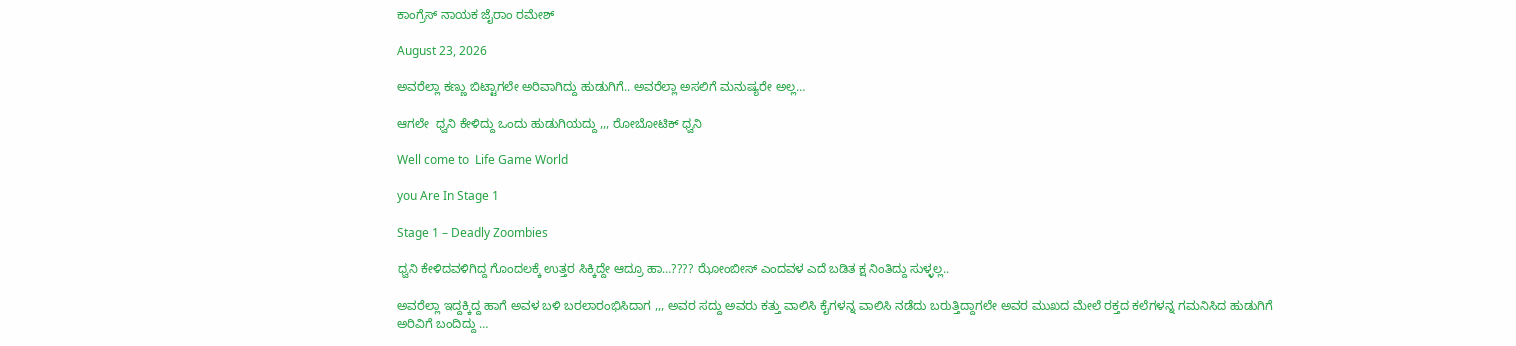ಕಾಂಗ್ರೆಸ್ ನಾಯಕ ಜೈರಾಂ ರಮೇಶ್

August 23, 2026

ಅವರೆಲ್ಲಾ ಕಣ್ಣು ಬಿಟ್ಟಾಗಲೇ ಅರಿವಾಗಿದ್ದು ಹುಡುಗಿಗೆ.. ಅವರೆಲ್ಲಾ ಅಸಲಿಗೆ ಮನುಷ್ಯರೇ ಅಲ್ಲ…

ಆಗಲೇ  ಧ್ವನಿ ಕೇಳಿದ್ದು ಒಂದು ಹುಡುಗಿಯದ್ದು ,,, ರೋಬೋಟಿಕ್ ಧ್ವನಿ

Well come to  Life Game World

you Are In Stage 1

Stage 1 – Deadly Zoombies

ಧ್ವನಿ ಕೇಳಿದವಳಿಗಿದ್ದ ಗೊಂದಲಕ್ಕೆ ಉತ್ತರ ಸಿಕ್ಕಿದ್ದೇ‌ ಆದ್ರೂ ಹಾ…???? ಝೋಂಬೀಸ್ ಎಂದವಳ ಎದೆ ಬಡಿತ ಕ್ಷ ನಿಂತಿದ್ದು ಸುಳ್ಳಲ್ಲ..

ಅವರೆಲ್ಲಾ ಇದ್ದಕ್ಕಿದ್ದ ಹಾಗೆ ಅವಳ ಬಳಿ ಬರಲಾರಂಭಿಸಿದಾಗ ,,, ಅವರ ಸದ್ದು ಅವರು ಕತ್ತು ವಾಲಿಸಿ ಕೈಗಳನ್ನ ವಾಲಿಸಿ ನಡೆದು ಬರುತ್ತಿದ್ದಾಗಲೇ ಅವರ ಮುಖದ ಮೇಲೆ ರಕ್ತದ ಕಲೆಗಳನ್ನ ಗಮನಿಸಿದ ಹುಡುಗಿಗೆ ಅರಿವಿಗೆ ಬಂದಿದ್ದು …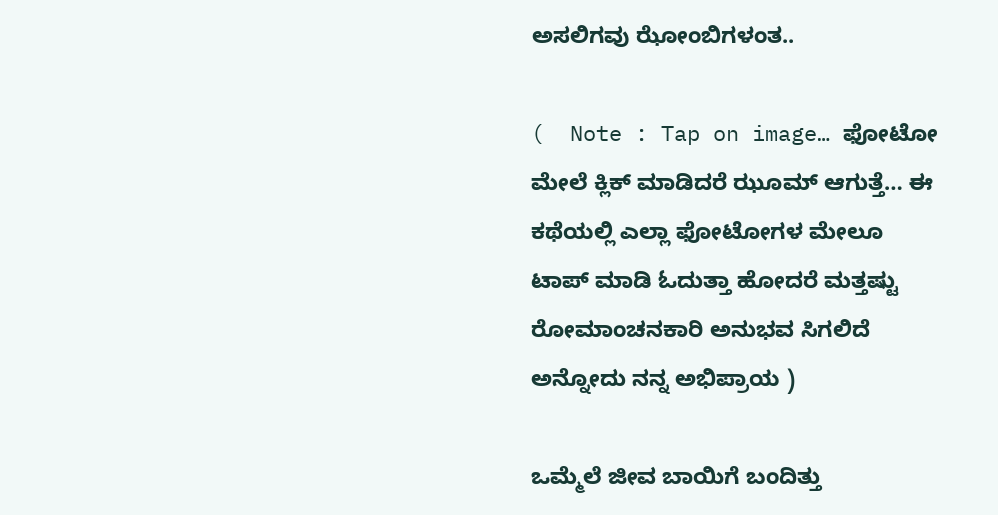ಅಸಲಿಗವು ಝೋಂಬಿಗಳಂತ..

(  Note : Tap on image… ಫೋಟೋ ಮೇಲೆ ಕ್ಲಿಕ್ ಮಾಡಿದರೆ ಝೂಮ್ ಆಗುತ್ತೆ… ಈ ಕಥೆಯಲ್ಲಿ ಎಲ್ಲಾ ಫೋಟೋಗಳ ಮೇಲೂ ಟಾಪ್ ಮಾಡಿ ಓದುತ್ತಾ ಹೋದರೆ ಮತ್ತಷ್ಟು ರೋಮಾಂಚನಕಾರಿ ಅನುಭವ ಸಿಗಲಿದೆ ಅನ್ನೋದು ನನ್ನ ಅಭಿಪ್ರಾಯ )

ಒಮ್ಮೆಲೆ ಜೀವ ಬಾಯಿಗೆ ಬಂದಿತ್ತು‌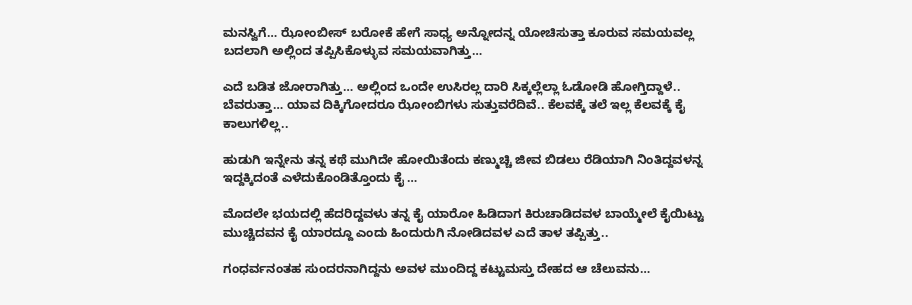ಮನಸ್ವಿಗೆ… ಝೋಂಬೀಸ್ ಬರೋಕೆ ಹೇಗೆ ಸಾಧ್ಯ ಅನ್ನೋದನ್ನ ಯೋಚಿಸುತ್ತಾ ಕೂರುವ ಸಮಯವಲ್ಲ ಬದಲಾಗಿ ಅಲ್ಲಿಂದ ತಪ್ಪಿಸಿಕೊಳ್ಳುವ ಸಮಯವಾಗಿತ್ತು…

ಎದೆ ಬಡಿತ ಜೋರಾಗಿತ್ತು… ಅಲ್ಲಿಂದ ಒಂದೇ ಉಸಿರಲ್ಲ ದಾರಿ ಸಿಕ್ಕಲ್ಲೆಲ್ಲಾ ಓಡೋಡಿ ಹೋಗ್ತಿದ್ದಾಳೆ.. ಬೆವರುತ್ತಾ… ಯಾವ ದಿಕ್ಕಿಗೋದರೂ ಝೋಂಬಿಗಳು ಸುತ್ತುವರೆದಿವೆ.. ಕೆಲವಕ್ಕೆ ತಲೆ ಇಲ್ಲ ಕೆಲವಕ್ಕೆ ಕೈ ಕಾಲುಗಳಿಲ್ಲ..

ಹುಡುಗಿ ಇನ್ನೇನು ತನ್ನ ಕಥೆ ಮುಗಿದೇ ಹೋಯಿತೆಂದು ಕಣ್ಮುಚ್ಚಿ ಜೀವ ಬಿಡಲು ರೆಡಿಯಾಗಿ ನಿಂತಿದ್ದವಳನ್ನ ಇದ್ದಕ್ಕಿದಂತೆ ಎಳೆದುಕೊಂಡಿತ್ತೊಂದು ಕೈ …

ಮೊದಲೇ ಭಯದಲ್ಲಿ ಹೆದರಿದ್ದವಳು ತನ್ನ ಕೈ ಯಾರೋ ಹಿಡಿದಾಗ ಕಿರುಚಾಡಿದವಳ ಬಾಯ್ಮೇಲೆ ಕೈಯಿಟ್ಟು ಮುಚ್ಚಿದವನ ಕೈ ಯಾರದ್ದೂ ಎಂದು ಹಿಂದುರುಗಿ‌ ನೋಡಿದವಳ ಎದೆ ತಾಳ ತಪ್ಪಿತ್ತು..

ಗಂಧರ್ವನಂತಹ ಸುಂದರನಾಗಿದ್ದನು ಅವಳ ಮುಂದಿದ್ದ ಕಟ್ಟುಮಸ್ತು‌ ದೇಹದ ಆ ಚೆಲುವನು…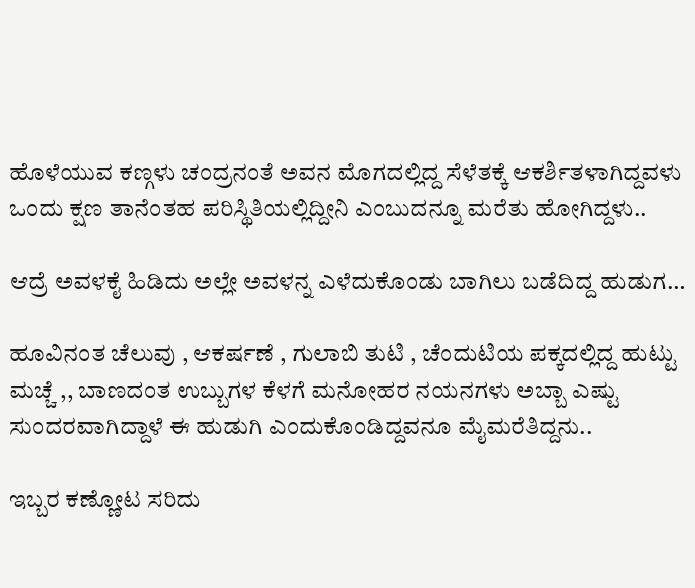ಹೊಳೆಯುವ ಕಣ್ಗಳು ಚಂದ್ರನಂತೆ ಅವನ ಮೊಗದಲ್ಲಿದ್ದ ಸೆಳೆತಕ್ಕೆ ಆಕರ್ಶಿತಳಾಗಿದ್ದವಳು ಒಂದು‌ ಕ್ಷಣ ತಾನೆಂತಹ ಪರಿಸ್ಥಿತಿಯಲ್ಲಿದ್ದೀನಿ ಎಂಬುದನ್ನೂ ಮರೆತು ಹೋಗಿದ್ದಳು..

ಆದ್ರೆ ಅವಳ‌ಕೈ ಹಿಡಿದು ಅಲ್ಲೇ ಅವಳನ್ನ ಎಳೆದುಕೊಂಡು ಬಾಗಿಲು‌ ಬಡೆದಿದ್ದ ಹುಡುಗ…

ಹೂವಿನಂತ ಚೆಲುವು , ಆಕರ್ಷಣೆ , ಗುಲಾಬಿ ತುಟಿ , ಚೆಂದುಟಿಯ ಪಕ್ಕದಲ್ಲಿದ್ದ ಹುಟ್ಟು ಮಚ್ಚೆ ,, ಬಾಣದಂತ ಉಬ್ಬುಗಳ ಕೆಳಗೆ ಮನೋಹರ ನಯನಗಳು ಅಬ್ಬಾ ಎಷ್ಟು ಸುಂದರವಾಗಿದ್ದಾಳೆ ಈ ಹುಡುಗಿ ಎಂದುಕೊಂಡಿದ್ದವನೂ ಮೈಮರೆತಿದ್ದನು..

ಇಬ್ಬರ ಕಣ್ಣೋಟ ಸರಿದು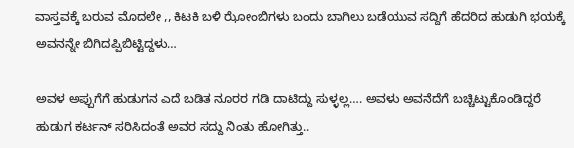ವಾಸ್ತವಕ್ಕೆ ಬರುವ ಮೊದಲೇ ,, ಕಿಟಕಿ ಬಳಿ ಝೋಂಬಿಗಳು ಬಂದು ಬಾಗಿಲು ಬಡೆಯುವ ಸದ್ದಿಗೆ ಹೆದರಿದ ಹುಡುಗಿ ಭಯಕ್ಕೆ ಅವನನ್ನೇ ಬಿಗಿದಪ್ಪಿಬಿಟ್ಟಿದ್ದಳು…

ಅವಳ ಅಪ್ಪುಗೆಗೆ ಹುಡುಗನ ಎದೆ ಬಡಿತ ನೂರರ ಗಡಿ ದಾಟಿದ್ದು ಸುಳ್ಳಲ್ಲ…. ಅವಳು ಅವನೆದೆಗೆ ಬಚ್ಚಿಟ್ಟುಕೊಂಡಿದ್ದರೆ ಹುಡುಗ ಕರ್ಟನ್ ಸರಿಸಿದಂತೆ ಅವರ ಸದ್ದು ನಿಂತು ಹೋಗಿತ್ತು..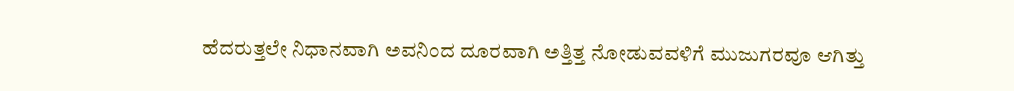ಹೆದರುತ್ತಲೇ ನಿಧಾನವಾಗಿ ಅವನಿಂದ ದೂರವಾಗಿ ಅತ್ತಿತ್ತ ನೋಡುವವಳಿಗೆ ಮುಜುಗರವೂ ಆಗಿತ್ತು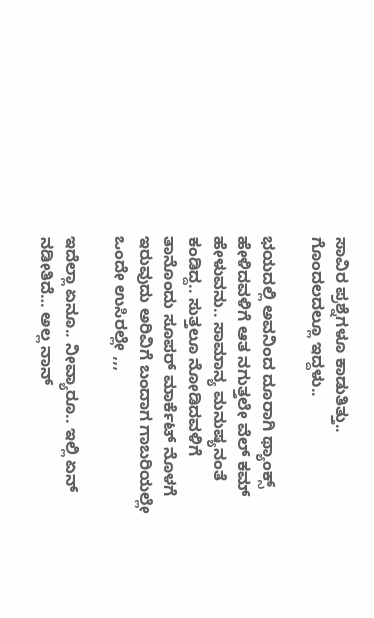ಸಾವಿರ ಪ್ರಶ್ನೆಗಳೂ ಕಾಡುತಿತ್ತು.. ಗೊಂದಲದಲ್ಲೂ ಇದ್ದಳು..

ಭಯದಲ್ಲಿ ಅವನಿಂದ ದೂರಾಗಿ ಥ್ಯಾಂಕ್ಸ್ ಹೇಳಿದವಳಿಗೆ ಆತ ನಗುತ್ತಲೇ ವೆಲ್ ಕಮ್ ಹೇಳುವನು.. ಸಾಮಾನ್ಯ ಮನುಷ್ಯನಂತೆ ಕಂಡಿದ್ದ.. ಸುತ್ತಲೂ ನೋಡಿದವಳಿಗೆ ತಾನೊಂದು ಸೂಪರ್ ಮಾರ್ಕೆಟ್ ನೊಳಗೆ ಇರುವುದು ಅರಿವಿಗೆ ಬಂದಾಗ ಗಾಬರಿಯಲ್ಲೇ ಒಂದೇ ಉಸಿರಲ್ಲೇ ,,,

ಇದೆಲ್ಲಾ ಏನೂ.. ನೀವ್ಯಾರೂ.. ಇಲ್ಲಿ ಏನ್ ನಡೀತಿದೆ… ಅಲ್ಲ ನಾನ್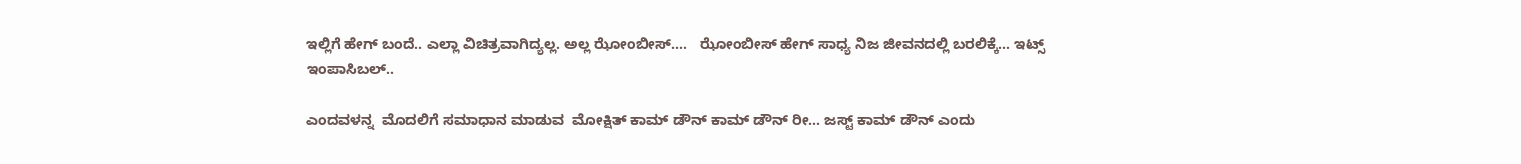ಇಲ್ಲಿಗೆ ಹೇಗ್ ಬಂದೆ.. ಎಲ್ಲಾ ವಿಚಿತ್ರವಾಗಿದ್ಯಲ್ಲ‌. ಅಲ್ಲ ಝೋಂಬೀಸ್….   ಝೋಂಬೀಸ್ ಹೇಗ್ ಸಾಧ್ಯ ನಿಜ ಜೀವನದಲ್ಲಿ ಬರಲಿಕ್ಕೆ… ಇಟ್ಸ್ ಇಂಪಾಸಿಬಲ್..

ಎಂದವಳನ್ನ  ಮೊದಲಿಗೆ ಸಮಾಧಾನ ಮಾಡುವ  ಮೋಕ್ಷಿತ್ ಕಾಮ್ ಡೌನ್ ಕಾಮ್ ಡೌನ್ ರೀ… ಜಸ್ಟ್ ಕಾಮ್ ಡೌನ್ ಎಂದು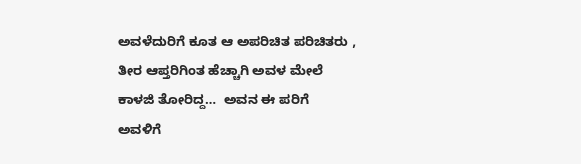ಅವಳೆದುರಿಗೆ ಕೂತ ಆ ಅಪರಿಚಿತ ಪರಿಚಿತರು , ತೀರ ಆಪ್ತರಿಗಿಂತ ಹೆಚ್ಚಾಗಿ ಅವಳ ಮೇಲೆ ಕಾಳಜಿ ತೋರಿದ್ದ…  ಅವನ ಈ ಪರಿಗೆ  ಅವಳಿಗೆ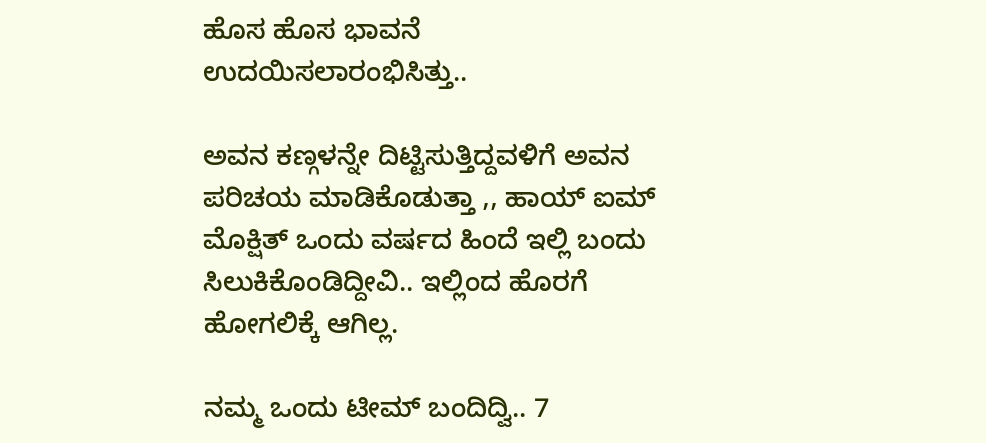ಹೊಸ ಹೊಸ ಭಾವನೆ ಉದಯಿಸಲಾರಂಭಿಸಿತ್ತು..

ಅವನ ಕಣ್ಗಳನ್ನೇ ದಿಟ್ಟಿಸುತ್ತಿದ್ದವಳಿಗೆ ಅವನ ಪರಿಚಯ ಮಾಡಿಕೊಡುತ್ತಾ ,, ಹಾಯ್ ಐಮ್ ಮೊಕ್ಷಿತ್ ಒಂದು ವರ್ಷದ ಹಿಂದೆ ಇಲ್ಲಿ ಬಂದು ಸಿಲುಕಿಕೊಂಡಿದ್ದೀವಿ.. ಇಲ್ಲಿಂದ ಹೊರಗೆ ಹೋಗಲಿಕ್ಕೆ ಆಗಿಲ್ಲ‌.

ನಮ್ಮ ಒಂದು‌ ಟೀಮ್ ಬಂದಿದ್ವಿ.. 7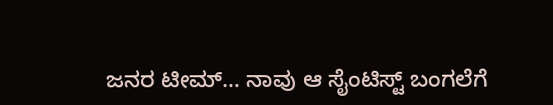ಜನರ ಟೀಮ್… ನಾವು ಆ ಸೈಂಟಿಸ್ಟ್ ಬಂಗಲೆಗೆ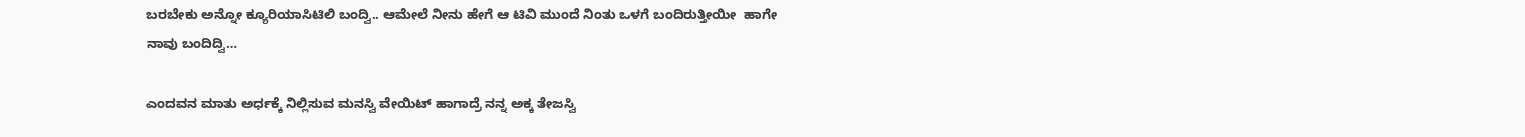ಬರಬೇಕು ಅನ್ನೋ ಕ್ಯೂರಿಯಾಸಿಟಿಲಿ ಬಂದ್ವಿ.. ಆಮೇಲೆ ನೀನು ಹೇಗೆ ಆ ಟಿವಿ‌ ಮುಂದೆ ನಿಂತು ಒಳಗೆ ಬಂದಿರುತ್ತೀಯೀ  ಹಾಗೇ ನಾವು ಬಂದಿದ್ವಿ…

ಎಂದವನ ಮಾತು‌ ಅರ್ಧಕ್ಕೆ ನಿಲ್ಲಿಸುವ ಮನಸ್ವಿ ವೇಯಿಟ್ ಹಾಗಾದ್ರೆ ನನ್ನ ಅಕ್ಕ ತೇಜಸ್ವಿ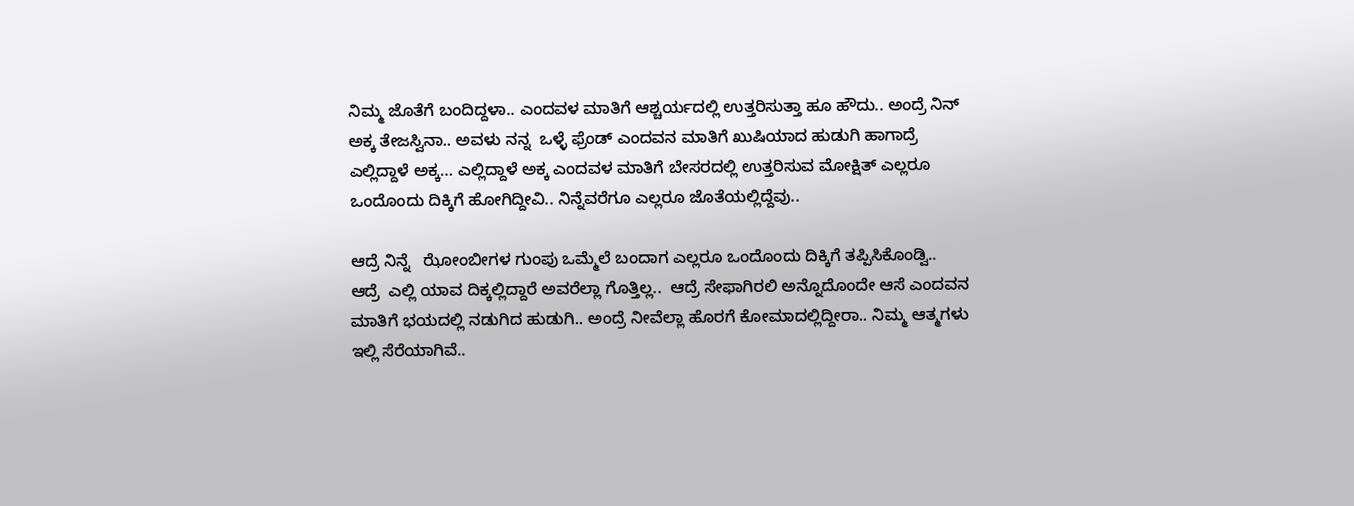ನಿಮ್ಮ ಜೊತೆಗೆ ಬಂದಿದ್ದಳಾ.. ಎಂದವಳ ಮಾತಿಗೆ ಆಶ್ಚರ್ಯದಲ್ಲಿ ಉತ್ತರಿಸುತ್ತಾ ಹೂ ಹೌದು.. ಅಂದ್ರೆ ನಿನ್ ಅಕ್ಕ ತೇಜಸ್ವಿನಾ.. ಅವಳು ನನ್ನ  ಒಳ್ಳೆ ಫ್ರೆಂಡ್ ಎಂದವನ ಮಾತಿಗೆ ಖುಷಿಯಾದ ಹುಡುಗಿ ಹಾಗಾದ್ರೆ ಎಲ್ಲಿದ್ದಾಳೆ ಅಕ್ಕ… ಎಲ್ಲಿದ್ದಾಳೆ ಅಕ್ಕ ಎಂದವಳ ಮಾತಿಗೆ ಬೇಸರದಲ್ಲಿ ಉತ್ತರಿಸುವ ಮೋಕ್ಷಿತ್ ಎಲ್ಲರೂ ಒಂದೊಂದು ದಿಕ್ಕಿಗೆ ಹೋಗಿದ್ದೀವಿ.. ನಿನ್ನೆವರೆಗೂ ಎಲ್ಲರೂ ಜೊತೆಯಲ್ಲಿದ್ದೆವು..

ಆದ್ರೆ ನಿನ್ನೆ   ಝೋಂಬೀಗಳ ಗುಂಪು ಒಮ್ಮೆಲೆ ಬಂದಾಗ ಎಲ್ಲರೂ ಒಂದೊಂದು ದಿಕ್ಕಿಗೆ ತಪ್ಪಿಸಿಕೊಂಡ್ವಿ.. ಆದ್ರೆ  ಎಲ್ಲಿ ಯಾವ ದಿಕ್ಕಲ್ಲಿದ್ದಾರೆ‌ ಅವರೆಲ್ಲಾ ಗೊತ್ತಿಲ್ಲ..  ಆದ್ರೆ ಸೇಫಾಗಿರಲಿ ಅನ್ನೊದೊಂದೇ ಆಸೆ ಎಂದವನ ಮಾತಿಗೆ ಭಯದಲ್ಲಿ ನಡುಗಿದ ಹುಡುಗಿ.. ಅಂದ್ರೆ ನೀವೆಲ್ಲಾ ಹೊರಗೆ ಕೋಮಾದಲ್ಲಿದ್ದೀರಾ.. ನಿಮ್ಮ ಆತ್ಮಗಳು ಇಲ್ಲಿ ಸೆರೆಯಾಗಿವೆ..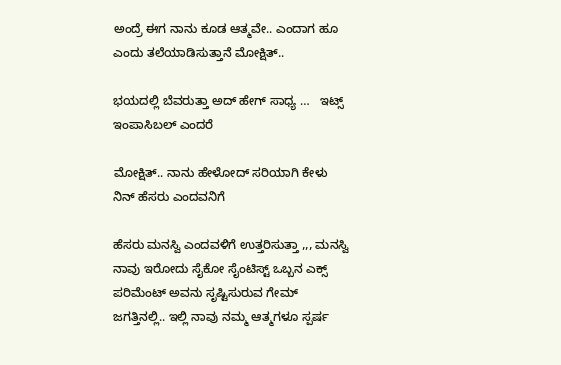ಅಂದ್ರೆ ಈಗ ನಾನು ಕೂಡ ಆತ್ಮವೇ.. ಎಂದಾಗ ಹೂ ಎಂದು ತಲೆಯಾಡಿಸುತ್ತಾನೆ ಮೋಕ್ಷಿತ್..

ಭಯದಲ್ಲಿ ಬೆವರುತ್ತಾ ಅದ್ ಹೇಗ್ ಸಾಧ್ಯ …   ಇಟ್ಸ್ ಇಂಪಾಸಿಬಲ್ ಎಂದರೆ

ಮೋಕ್ಷಿತ್.. ನಾನು ಹೇಳೋದ್ ಸರಿಯಾಗಿ ಕೇಳು ನಿನ್ ಹೆಸರು ಎಂದವನಿಗೆ

ಹೆಸರು ಮನಸ್ವಿ‌ ಎಂದವಳಿಗೆ ಉತ್ತರಿಸುತ್ತಾ ,,, ಮನಸ್ವಿ‌ ನಾವು ಇರೋದು ಸೈಕೋ ಸೈಂಟಿಸ್ಟ್ ಒಬ್ಬನ‌ ಎಕ್ಸ್ ಪರಿಮೆಂಟ್ ಅವನು ಸೃಷ್ಟಿಸುರುವ ಗೇಮ್ ಜಗತ್ತಿನಲ್ಲಿ.. ಇಲ್ಲಿ ನಾವು ನಮ್ಮ ಆತ್ಮಗಳೂ ಸ್ಪರ್ಷ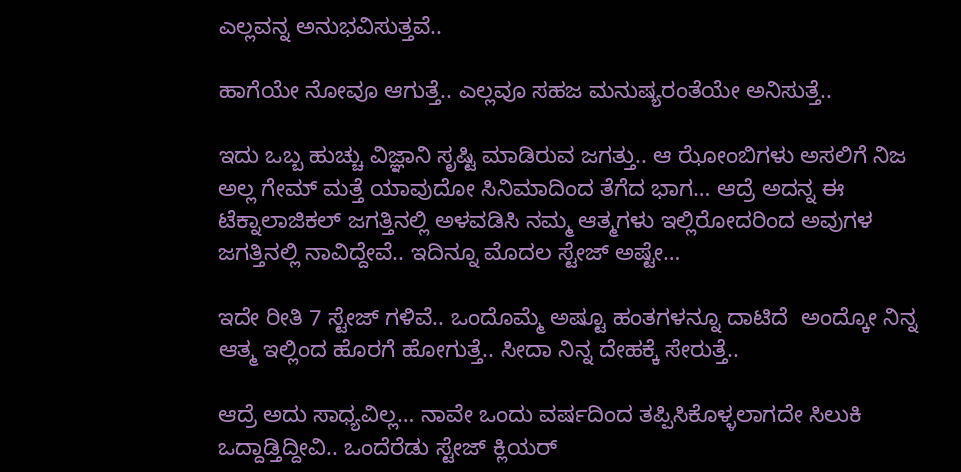ಎಲ್ಲವನ್ನ ಅನುಭವಿಸುತ್ತವೆ..

ಹಾಗೆಯೇ ನೋವೂ ಆಗುತ್ತೆ.. ಎಲ್ಲವೂ ಸಹಜ ಮನುಷ್ಯರಂತೆಯೇ ಅನಿಸುತ್ತೆ..

ಇದು ಒಬ್ಬ ಹುಚ್ಚು ವಿಜ್ಞಾನಿ ಸೃಷ್ಟಿ ಮಾಡಿರುವ ಜಗತ್ತು.. ಆ ಝೋಂಬಿಗಳು ಅಸಲಿಗೆ ನಿಜ ಅಲ್ಲ ಗೇಮ್ ಮತ್ತೆ ಯಾವುದೋ ಸಿನಿಮಾದಿಂದ ತೆಗೆದ ಭಾಗ… ಆದ್ರೆ ಅದನ್ನ ಈ‌ ಟೆಕ್ನಾಲಾಜಿಕಲ್ ಜಗತ್ತಿನಲ್ಲಿ ಅಳವಡಿಸಿ ನಮ್ಮ ಆತ್ಮಗಳು ಇಲ್ಲಿರೋದರಿಂದ ಅವುಗಳ ಜಗತ್ತಿನಲ್ಲಿ ನಾವಿದ್ದೇವೆ.. ಇದಿನ್ನೂ ಮೊದಲ‌ ಸ್ಟೇಜ್ ಅಷ್ಟೇ…

ಇದೇ ರೀತಿ 7 ಸ್ಟೇಜ್ ಗಳಿವೆ.. ಒಂದೊಮ್ಮೆ ಅಷ್ಟೂ ಹಂತಗಳನ್ನೂ ದಾಟಿದೆ  ಅಂದ್ಕೋ ನಿನ್ನ ಆತ್ಮ ಇಲ್ಲಿಂದ ಹೊರಗೆ ಹೋಗುತ್ತೆ.. ಸೀದಾ ನಿನ್ನ ದೇಹಕ್ಕೆ ಸೇರುತ್ತೆ..

ಆದ್ರೆ ಅದು ಸಾಧ್ಯವಿಲ್ಲ… ನಾವೇ ಒಂದು‌ ವರ್ಷದಿಂದ ತಪ್ಪಿಸಿಕೊಳ್ಳಲಾಗದೇ ಸಿಲುಕಿ ಒದ್ದಾಡ್ತಿದ್ದೀವಿ.. ಒಂದೆರೆಡು ಸ್ಟೇಜ್ ಕ್ಲಿಯರ್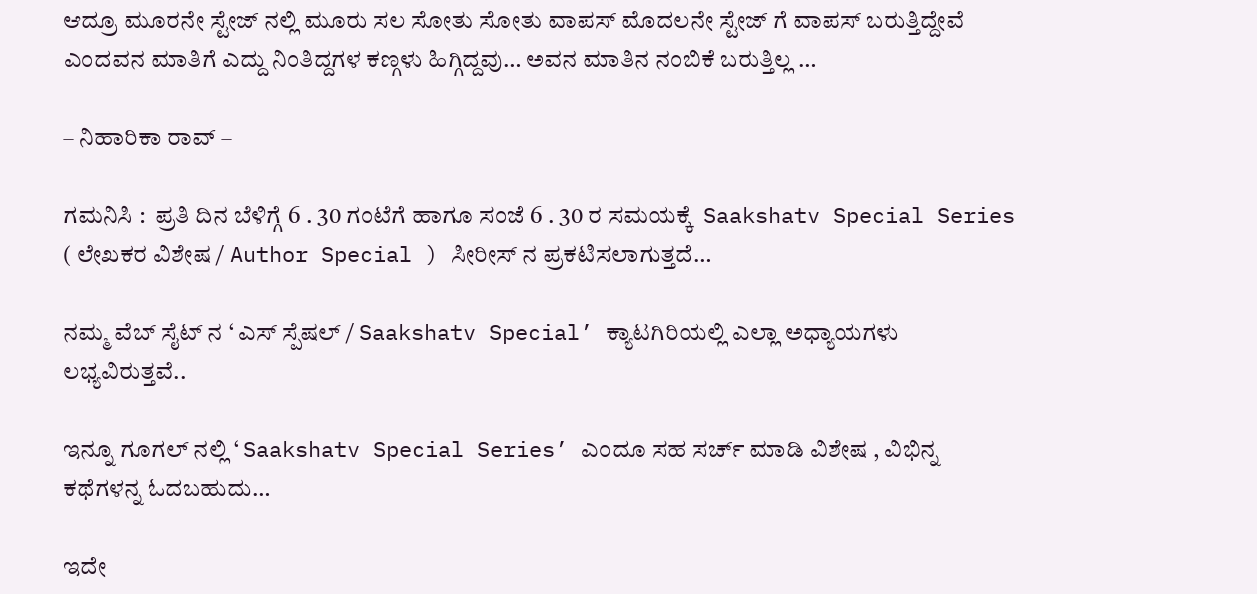ಆದ್ರೂ ಮೂರನೇ ಸ್ಟೇಜ್ ನಲ್ಲಿ ಮೂರು ಸಲ‌ ಸೋತು ಸೋತು ವಾಪಸ್ ಮೊದಲನೇ ಸ್ಟೇಜ್ ಗೆ ವಾಪಸ್ ಬರುತ್ತಿದ್ದೇವೆ ಎಂದವನ ಮಾತಿಗೆ ಎದ್ದು ನಿಂತಿದ್ದಗಳ ಕಣ್ಗಳು ಹಿಗ್ಗಿದ್ದವು… ಅವನ‌ ಮಾತಿನ ನಂಬಿಕೆ ಬರುತ್ತಿಲ್ಲ …

– ನಿಹಾರಿಕಾ ರಾವ್ –

ಗಮನಿಸಿ :  ಪ್ರತಿ ದಿನ ಬೆಳಿಗ್ಗೆ 6 . 30 ಗಂಟೆಗೆ ಹಾಗೂ ಸಂಜೆ 6 . 30 ರ ಸಮಯಕ್ಕೆ  Saakshatv Special Series ( ಲೇಖಕರ ವಿಶೇಷ / Author Special ) ಸೀರೀಸ್ ನ ಪ್ರಕಟಿಸಲಾಗುತ್ತದೆ…

ನಮ್ಮ ವೆಬ್ ಸೈಟ್ ನ ‘ ಎಸ್ ಸ್ಪೆಷಲ್ / Saakshatv Special’ ಕ್ಯಾಟಗಿರಿಯಲ್ಲಿ ಎಲ್ಲಾ ಅಧ್ಯಾಯಗಳು ಲಭ್ಯವಿರುತ್ತವೆ..

ಇನ್ನೂ ಗೂಗಲ್ ನಲ್ಲಿ ‘ Saakshatv Special Series’ ಎಂದೂ ಸಹ ಸರ್ಚ್ ಮಾಡಿ ವಿಶೇಷ , ವಿಭಿನ್ನ ಕಥೆಗಳನ್ನ ಓದಬಹುದು…

ಇದೇ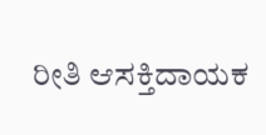ರೀತಿ ಆಸಕ್ತಿದಾಯಕ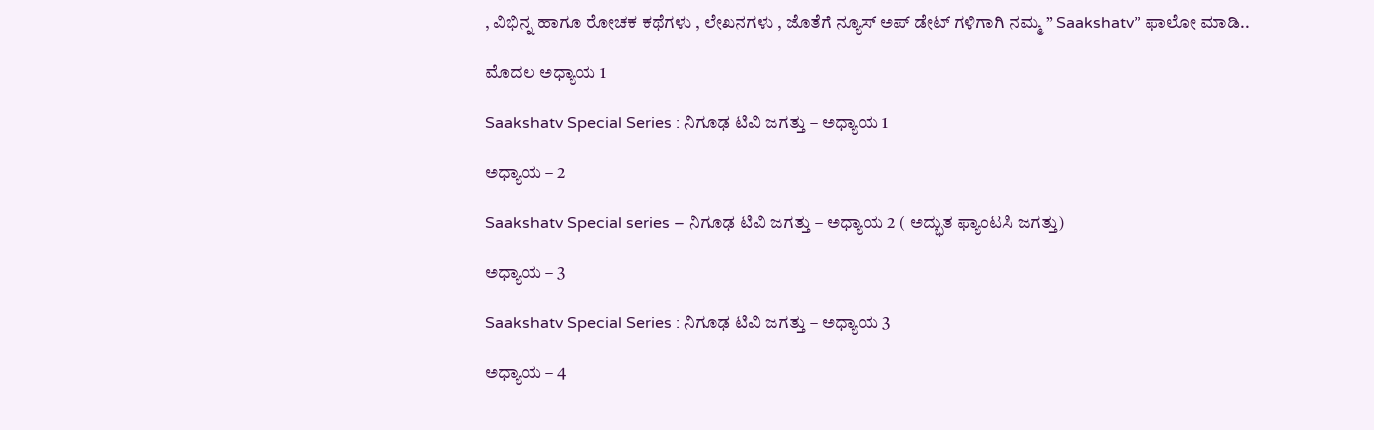, ವಿಭಿನ್ನ ಹಾಗೂ ರೋಚಕ ಕಥೆಗಳು , ಲೇಖನಗಳು , ಜೊತೆಗೆ ನ್ಯೂಸ್ ಅಪ್ ಡೇಟ್ ಗಳಿಗಾಗಿ ನಮ್ಮ ” Saakshatv” ಫಾಲೋ ಮಾಡಿ..

ಮೊದಲ ಅಧ್ಯಾಯ 1

Saakshatv Special Series : ನಿಗೂಢ ಟಿವಿ‌ ಜಗತ್ತು – ಅಧ್ಯಾಯ 1

ಅಧ್ಯಾಯ – 2

Saakshatv Special series – ನಿಗೂಢ ಟಿವಿ ಜಗತ್ತು – ಅಧ್ಯಾಯ 2 ( ಅದ್ಭುತ ಫ್ಯಾಂಟಸಿ ಜಗತ್ತು)

ಅಧ್ಯಾಯ – 3

Saakshatv Special Series : ನಿಗೂಢ ಟಿವಿ‌ ಜಗತ್ತು – ಅಧ್ಯಾಯ 3

ಅಧ್ಯಾಯ – 4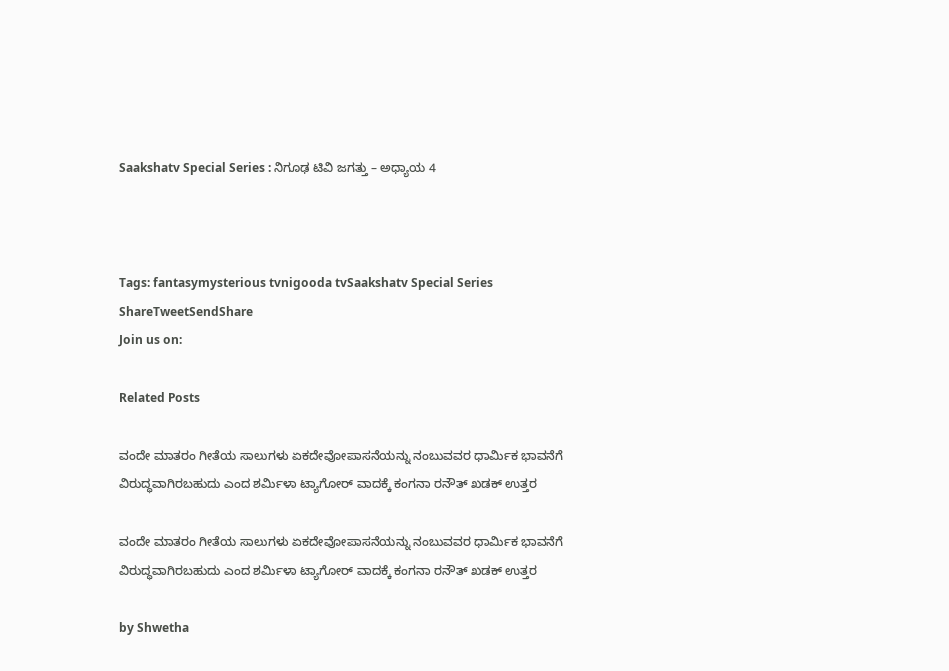Saakshatv Special Series : ನಿಗೂಢ ಟಿವಿ‌ ಜಗತ್ತು – ಅಧ್ಯಾಯ 4



Tags: fantasymysterious tvnigooda tvSaakshatv Special Series
ShareTweetSendShare
Join us on:

Related Posts

ವಂದೇ ಮಾತರಂ ಗೀತೆಯ ಸಾಲುಗಳು ಏಕದೇವೋಪಾಸನೆಯನ್ನು ನಂಬುವವರ ಧಾರ್ಮಿಕ ಭಾವನೆಗೆ ವಿರುದ್ಧವಾಗಿರಬಹುದು ಎಂದ ಶರ್ಮಿಳಾ ಟ್ಯಾಗೋರ್ ವಾದಕ್ಕೆ ಕಂಗನಾ ರನೌತ್ ಖಡಕ್ ಉತ್ತರ

ವಂದೇ ಮಾತರಂ ಗೀತೆಯ ಸಾಲುಗಳು ಏಕದೇವೋಪಾಸನೆಯನ್ನು ನಂಬುವವರ ಧಾರ್ಮಿಕ ಭಾವನೆಗೆ ವಿರುದ್ಧವಾಗಿರಬಹುದು ಎಂದ ಶರ್ಮಿಳಾ ಟ್ಯಾಗೋರ್ ವಾದಕ್ಕೆ ಕಂಗನಾ ರನೌತ್ ಖಡಕ್ ಉತ್ತರ

by Shwetha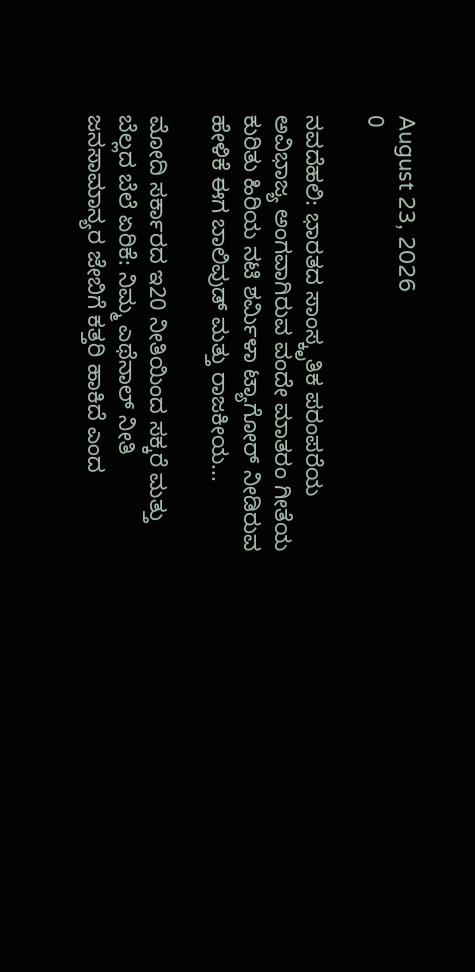August 23, 2026
0

ನವದೆಹಲಿ: ಭಾರತದ ಸಾಂಸ್ಕೃತಿಕ ಪರಂಪರೆಯ ಅವಿಭಾಜ್ಯ ಅಂಗವಾಗಿರುವ ವಂದೇ ಮಾತರಂ ಗೀತೆಯ ಕುರಿತು ಹಿರಿಯ ನಟಿ ಶರ್ಮಿಳಾ ಟ್ಯಾಗೋರ್ ನೀಡಿರುವ ಹೇಳಿಕೆ ಈಗ ಬಾಲಿವುಡ್ ಮತ್ತು ರಾಜಕೀಯ...

ಮೋದಿ ಸರ್ಕಾರದ ಇ20 ನೀತಿಯಿಂದ ಸಕ್ಕರೆ ಮತ್ತು ಬೆಲ್ಲದ ಬೆಲೆ ಏರಿಕೆ: ನಿಮ್ಮ ಎಥೆನಾಲ್ ನೀತಿ ಜನಸಾಮಾನ್ಯರ ಜೇಬಿಗೆ ಕತ್ತರಿ ಹಾಕಿದೆ ಎಂದ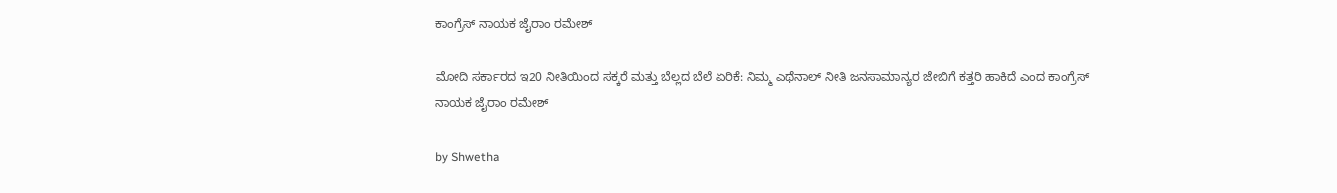ಕಾಂಗ್ರೆಸ್ ನಾಯಕ ಜೈರಾಂ ರಮೇಶ್

ಮೋದಿ ಸರ್ಕಾರದ ಇ20 ನೀತಿಯಿಂದ ಸಕ್ಕರೆ ಮತ್ತು ಬೆಲ್ಲದ ಬೆಲೆ ಏರಿಕೆ: ನಿಮ್ಮ ಎಥೆನಾಲ್ ನೀತಿ ಜನಸಾಮಾನ್ಯರ ಜೇಬಿಗೆ ಕತ್ತರಿ ಹಾಕಿದೆ ಎಂದ ಕಾಂಗ್ರೆಸ್ ನಾಯಕ ಜೈರಾಂ ರಮೇಶ್

by Shwetha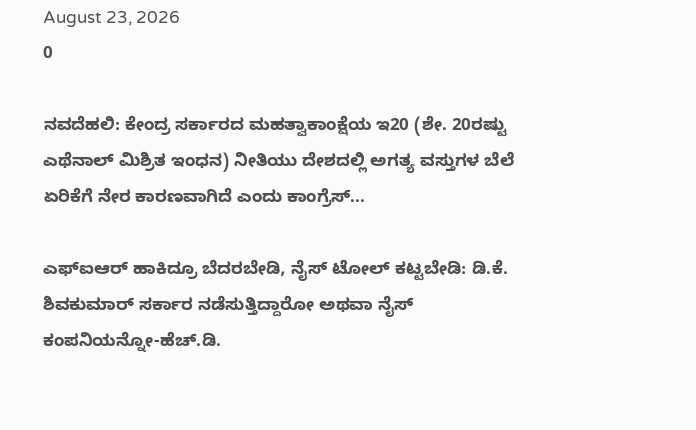August 23, 2026
0

ನವದೆಹಲಿ: ಕೇಂದ್ರ ಸರ್ಕಾರದ ಮಹತ್ವಾಕಾಂಕ್ಷೆಯ ಇ20 (ಶೇ. 20ರಷ್ಟು ಎಥೆನಾಲ್ ಮಿಶ್ರಿತ ಇಂಧನ) ನೀತಿಯು ದೇಶದಲ್ಲಿ ಅಗತ್ಯ ವಸ್ತುಗಳ ಬೆಲೆ ಏರಿಕೆಗೆ ನೇರ ಕಾರಣವಾಗಿದೆ ಎಂದು ಕಾಂಗ್ರೆಸ್...

ಎಫ್‌ಐಆರ್ ಹಾಕಿದ್ರೂ ಬೆದರಬೇಡಿ, ನೈಸ್ ಟೋಲ್ ಕಟ್ಟಬೇಡಿ: ಡಿ.ಕೆ. ಶಿವಕುಮಾರ್ ಸರ್ಕಾರ ನಡೆಸುತ್ತಿದ್ದಾರೋ ಅಥವಾ ನೈಸ್ ಕಂಪನಿಯನ್ನೋ-ಹೆಚ್.ಡಿ.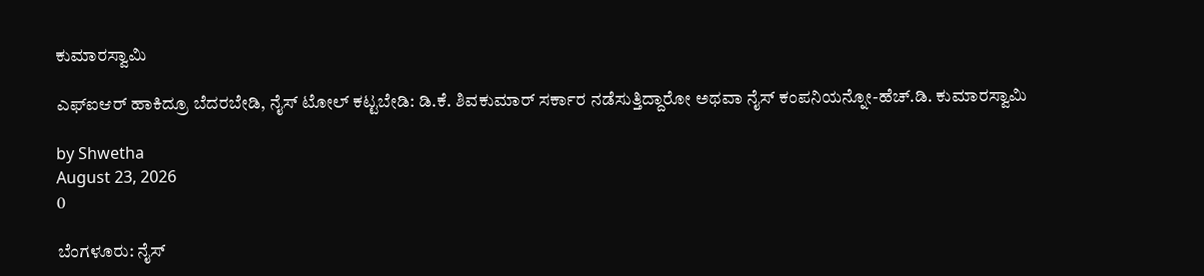ಕುಮಾರಸ್ವಾಮಿ

ಎಫ್‌ಐಆರ್ ಹಾಕಿದ್ರೂ ಬೆದರಬೇಡಿ, ನೈಸ್ ಟೋಲ್ ಕಟ್ಟಬೇಡಿ: ಡಿ.ಕೆ. ಶಿವಕುಮಾರ್ ಸರ್ಕಾರ ನಡೆಸುತ್ತಿದ್ದಾರೋ ಅಥವಾ ನೈಸ್ ಕಂಪನಿಯನ್ನೋ-ಹೆಚ್.ಡಿ. ಕುಮಾರಸ್ವಾಮಿ

by Shwetha
August 23, 2026
0

ಬೆಂಗಳೂರು: ನೈಸ್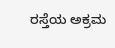ರಸ್ತೆಯ ಅಕ್ರಮ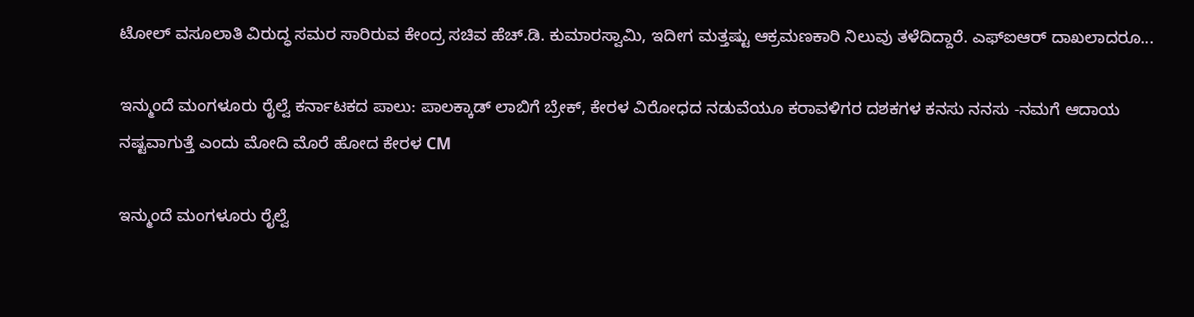ಟೋಲ್ ವಸೂಲಾತಿ ವಿರುದ್ಧ ಸಮರ ಸಾರಿರುವ ಕೇಂದ್ರ ಸಚಿವ ಹೆಚ್.ಡಿ. ಕುಮಾರಸ್ವಾಮಿ, ಇದೀಗ ಮತ್ತಷ್ಟು ಆಕ್ರಮಣಕಾರಿ ನಿಲುವು ತಳೆದಿದ್ದಾರೆ. ಎಫ್‌ಐಆರ್ ದಾಖಲಾದರೂ...

ಇನ್ಮುಂದೆ ಮಂಗಳೂರು ರೈಲ್ವೆ ಕರ್ನಾಟಕದ ಪಾಲು: ಪಾಲಕ್ಕಾಡ್ ಲಾಬಿಗೆ ಬ್ರೇಕ್, ಕೇರಳ ವಿರೋಧದ ನಡುವೆಯೂ ಕರಾವಳಿಗರ ದಶಕಗಳ ಕನಸು ನನಸು -ನಮಗೆ ಆದಾಯ ನಷ್ಟವಾಗುತ್ತೆ ಎಂದು ಮೋದಿ ಮೊರೆ ಹೋದ ಕೇರಳ CM

ಇನ್ಮುಂದೆ ಮಂಗಳೂರು ರೈಲ್ವೆ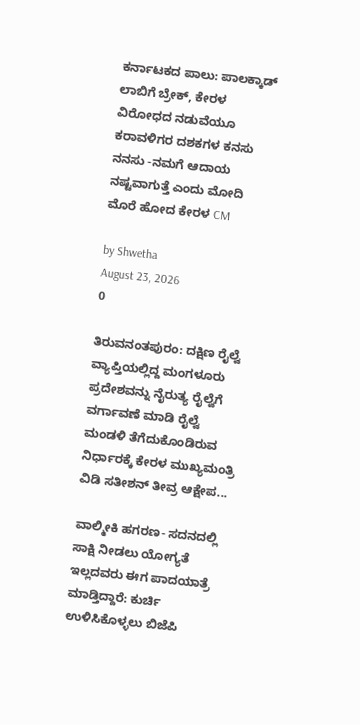ಕರ್ನಾಟಕದ ಪಾಲು: ಪಾಲಕ್ಕಾಡ್ ಲಾಬಿಗೆ ಬ್ರೇಕ್, ಕೇರಳ ವಿರೋಧದ ನಡುವೆಯೂ ಕರಾವಳಿಗರ ದಶಕಗಳ ಕನಸು ನನಸು -ನಮಗೆ ಆದಾಯ ನಷ್ಟವಾಗುತ್ತೆ ಎಂದು ಮೋದಿ ಮೊರೆ ಹೋದ ಕೇರಳ CM

by Shwetha
August 23, 2026
0

ತಿರುವನಂತಪುರಂ: ದಕ್ಷಿಣ ರೈಲ್ವೆ ವ್ಯಾಪ್ತಿಯಲ್ಲಿದ್ದ ಮಂಗಳೂರು ಪ್ರದೇಶವನ್ನು ನೈರುತ್ಯ ರೈಲ್ವೆಗೆ ವರ್ಗಾವಣೆ ಮಾಡಿ ರೈಲ್ವೆ ಮಂಡಳಿ ತೆಗೆದುಕೊಂಡಿರುವ ನಿರ್ಧಾರಕ್ಕೆ ಕೇರಳ ಮುಖ್ಯಮಂತ್ರಿ ವಿಡಿ ಸತೀಶನ್ ತೀವ್ರ ಆಕ್ಷೇಪ...

ವಾಲ್ಮೀಕಿ ಹಗರಣ- ಸದನದಲ್ಲಿ ಸಾಕ್ಷಿ ನೀಡಲು ಯೋಗ್ಯತೆ ಇಲ್ಲದವರು ಈಗ ಪಾದಯಾತ್ರೆ ಮಾಡ್ತಿದ್ದಾರೆ: ಕುರ್ಚಿ ಉಳಿಸಿಕೊಳ್ಳಲು ಬಿಜೆಪಿ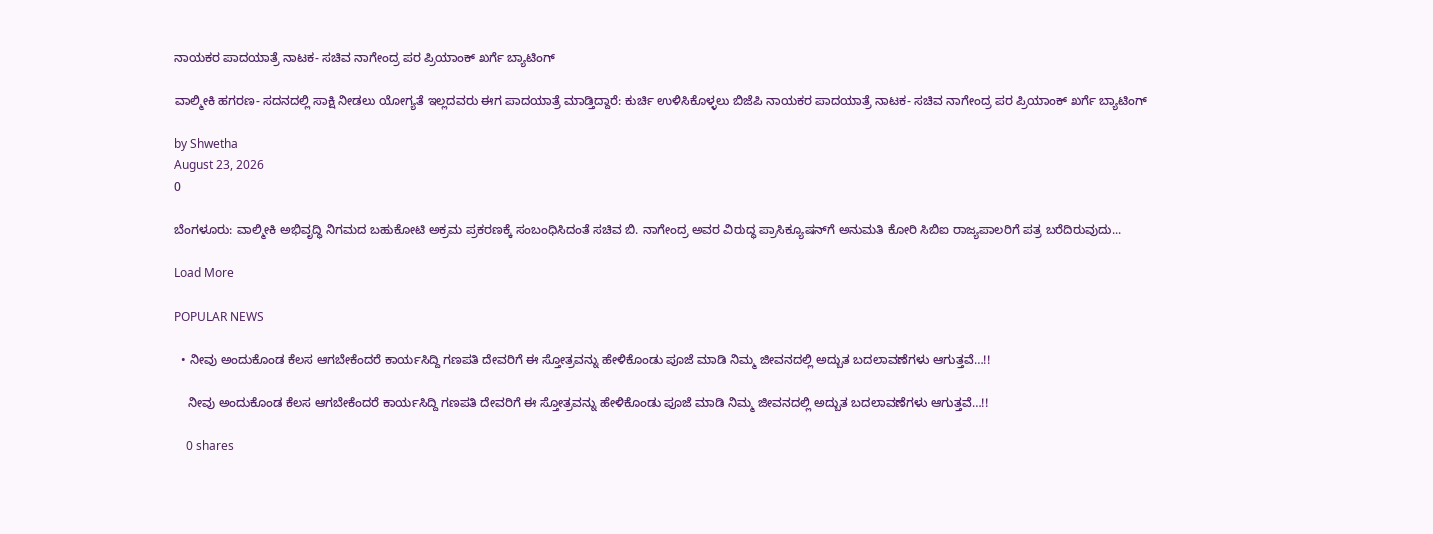ನಾಯಕರ ಪಾದಯಾತ್ರೆ ನಾಟಕ- ಸಚಿವ ನಾಗೇಂದ್ರ ಪರ ಪ್ರಿಯಾಂಕ್ ಖರ್ಗೆ ಬ್ಯಾಟಿಂಗ್

ವಾಲ್ಮೀಕಿ ಹಗರಣ- ಸದನದಲ್ಲಿ ಸಾಕ್ಷಿ ನೀಡಲು ಯೋಗ್ಯತೆ ಇಲ್ಲದವರು ಈಗ ಪಾದಯಾತ್ರೆ ಮಾಡ್ತಿದ್ದಾರೆ: ಕುರ್ಚಿ ಉಳಿಸಿಕೊಳ್ಳಲು ಬಿಜೆಪಿ ನಾಯಕರ ಪಾದಯಾತ್ರೆ ನಾಟಕ- ಸಚಿವ ನಾಗೇಂದ್ರ ಪರ ಪ್ರಿಯಾಂಕ್ ಖರ್ಗೆ ಬ್ಯಾಟಿಂಗ್

by Shwetha
August 23, 2026
0

ಬೆಂಗಳೂರು: ವಾಲ್ಮೀಕಿ ಅಭಿವೃದ್ಧಿ ನಿಗಮದ ಬಹುಕೋಟಿ ಅಕ್ರಮ ಪ್ರಕರಣಕ್ಕೆ ಸಂಬಂಧಿಸಿದಂತೆ ಸಚಿವ ಬಿ. ನಾಗೇಂದ್ರ ಅವರ ವಿರುದ್ಧ ಪ್ರಾಸಿಕ್ಯೂಷನ್‌ಗೆ ಅನುಮತಿ ಕೋರಿ ಸಿಬಿಐ ರಾಜ್ಯಪಾಲರಿಗೆ ಪತ್ರ ಬರೆದಿರುವುದು...

Load More

POPULAR NEWS

  • ನೀವು ಅಂದುಕೊಂಡ ಕೆಲಸ ಆಗಬೇಕೆಂದರೆ ಕಾರ್ಯಸಿದ್ದಿ ಗಣಪತಿ ದೇವರಿಗೆ ಈ ಸ್ತೋತ್ರವನ್ನು ಹೇಳಿಕೊಂಡು ಪೂಜೆ ಮಾಡಿ ನಿಮ್ಮ ಜೀವನದಲ್ಲಿ ಅದ್ಬುತ ಬದಲಾವಣೆಗಳು ಆಗುತ್ತವೆ…!!

    ನೀವು ಅಂದುಕೊಂಡ ಕೆಲಸ ಆಗಬೇಕೆಂದರೆ ಕಾರ್ಯಸಿದ್ದಿ ಗಣಪತಿ ದೇವರಿಗೆ ಈ ಸ್ತೋತ್ರವನ್ನು ಹೇಳಿಕೊಂಡು ಪೂಜೆ ಮಾಡಿ ನಿಮ್ಮ ಜೀವನದಲ್ಲಿ ಅದ್ಬುತ ಬದಲಾವಣೆಗಳು ಆಗುತ್ತವೆ…!!

    0 shares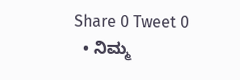Share 0 Tweet 0
  • ನಿಮ್ಮ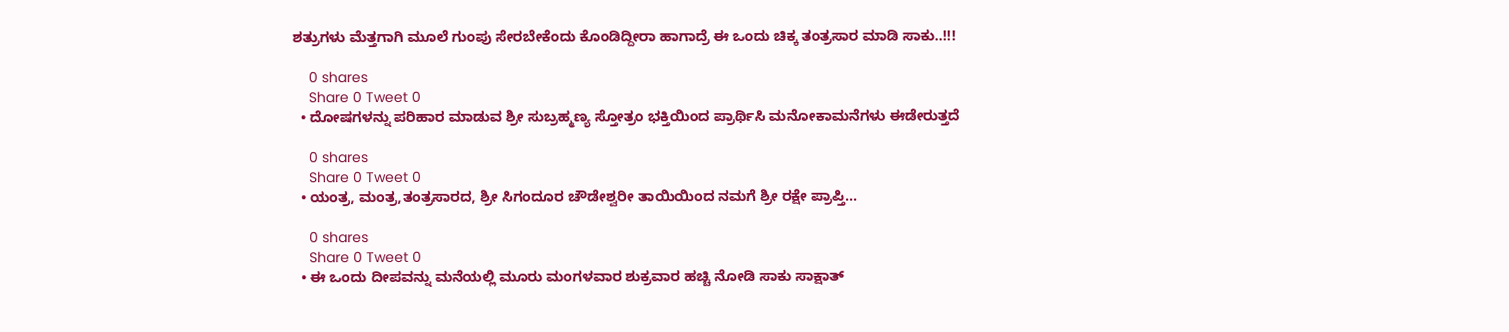ಶತ್ರುಗಳು ಮೆತ್ತಗಾಗಿ ಮೂಲೆ ಗುಂಪು ಸೇರಬೇಕೆಂದು ಕೊಂಡಿದ್ದೀರಾ ಹಾಗಾದ್ರೆ ಈ ಒಂದು ಚಿಕ್ಕ ತಂತ್ರಸಾರ ಮಾಡಿ ಸಾಕು..!!!

    0 shares
    Share 0 Tweet 0
  • ದೋಷಗಳನ್ನು ಪರಿಹಾರ ಮಾಡುವ ಶ್ರೀ ಸುಬ್ರಹ್ಮಣ್ಯ ಸ್ತೋತ್ರಂ ಭಕ್ತಿಯಿಂದ ಪ್ರಾರ್ಥಿಸಿ ಮನೋಕಾಮನೆಗಳು ಈಡೇರುತ್ತದೆ

    0 shares
    Share 0 Tweet 0
  • ಯಂತ್ರ, ಮಂತ್ರ,ತಂತ್ರಸಾರದ, ಶ್ರೀ ಸಿಗಂದೂರ ಚೌಡೇಶ್ವರೀ ತಾಯಿಯಿಂದ ನಮಗೆ ಶ್ರೀ ರಕ್ಷೇ ಪ್ರಾಪ್ತಿ…

    0 shares
    Share 0 Tweet 0
  • ಈ ಒಂದು ದೀಪವನ್ನು ಮನೆಯಲ್ಲಿ ಮೂರು ಮಂಗಳವಾರ ಶುಕ್ರವಾರ ಹಚ್ಚಿ ನೋಡಿ ಸಾಕು ಸಾಕ್ಷಾತ್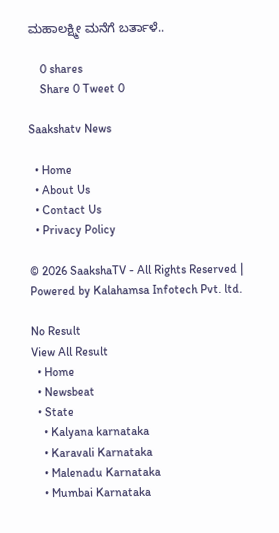ಮಹಾಲಕ್ಷ್ಮೀ ಮನೆಗೆ ಬರ್ತಾಳೆ..

    0 shares
    Share 0 Tweet 0

Saakshatv News

  • Home
  • About Us
  • Contact Us
  • Privacy Policy

© 2026 SaakshaTV - All Rights Reserved | Powered by Kalahamsa Infotech Pvt. ltd.

No Result
View All Result
  • Home
  • Newsbeat
  • State
    • Kalyana karnataka
    • Karavali Karnataka
    • Malenadu Karnataka
    • Mumbai Karnataka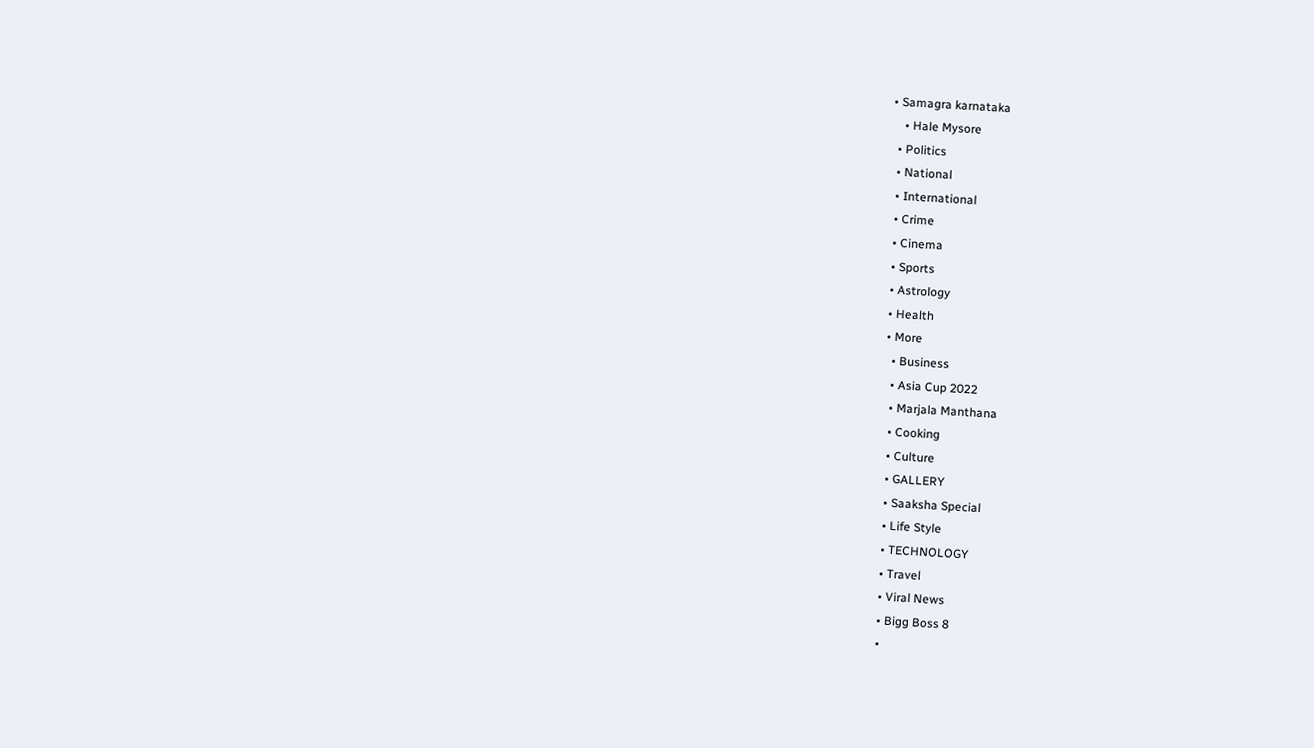• Samagra karnataka
    • Hale Mysore
  • Politics
  • National
  • International
  • Crime
  • Cinema
  • Sports
  • Astrology
  • Health
  • More
    • Business
    • Asia Cup 2022
    • Marjala Manthana
    • Cooking
    • Culture
    • GALLERY
    • Saaksha Special
    • Life Style
    • TECHNOLOGY
    • Travel
    • Viral News
    • Bigg Boss 8
    •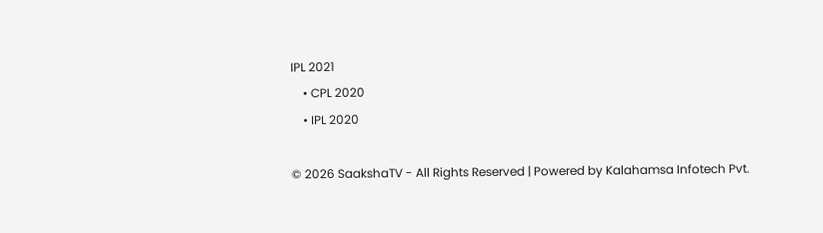IPL 2021
    • CPL 2020
    • IPL 2020

© 2026 SaakshaTV - All Rights Reserved | Powered by Kalahamsa Infotech Pvt.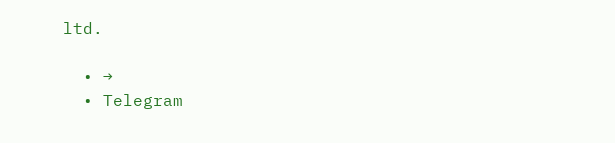ltd.

  • →
  • Telegram